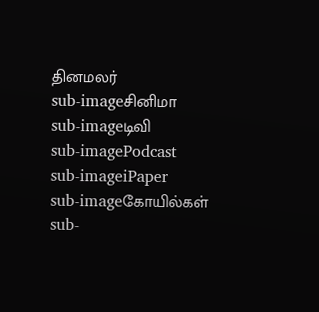தினமலர்
sub-imageசினிமா
sub-imageடிவி
sub-imagePodcast
sub-imageiPaper
sub-imageகோயில்கள்
sub-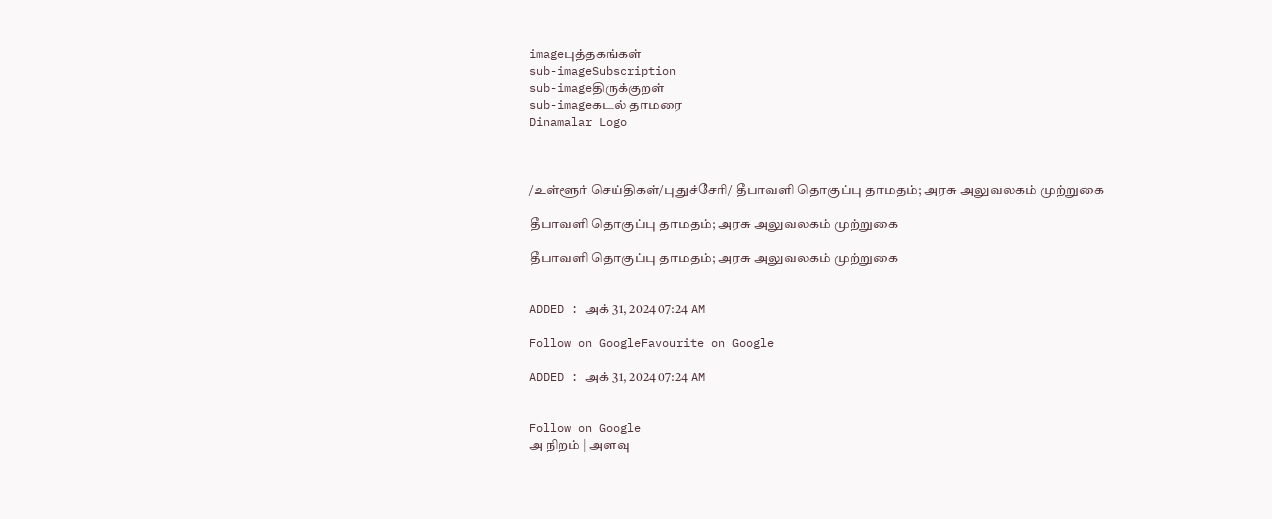imageபுத்தகங்கள்
sub-imageSubscription
sub-imageதிருக்குறள்
sub-imageகடல் தாமரை
Dinamalar Logo



/உள்ளூர் செய்திகள்/புதுச்சேரி/ தீபாவளி தொகுப்பு தாமதம்; அரசு அலுவலகம் முற்றுகை

தீபாவளி தொகுப்பு தாமதம்; அரசு அலுவலகம் முற்றுகை

தீபாவளி தொகுப்பு தாமதம்; அரசு அலுவலகம் முற்றுகை


ADDED : அக் 31, 2024 07:24 AM

Follow on GoogleFavourite on Google

ADDED : அக் 31, 2024 07:24 AM


Follow on Google
அ நிறம் | அளவு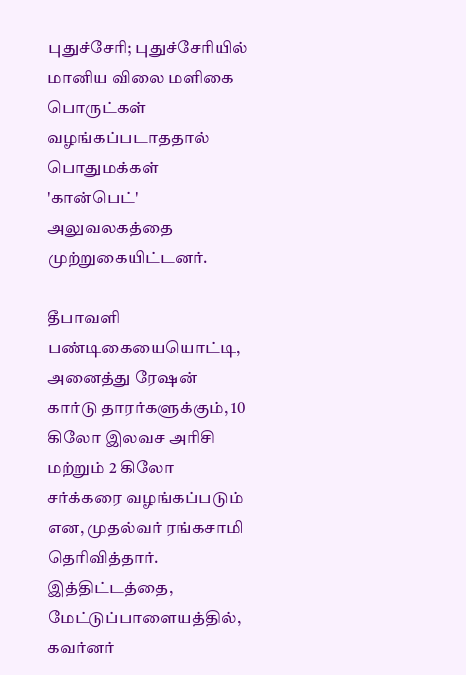புதுச்சேரி; புதுச்சேரியில் மானிய விலை மளிகை பொருட்கள் வழங்கப்படாததால் பொதுமக்கள் 'கான்பெட்' அலுவலகத்தை முற்றுகையிட்டனர்.

தீபாவளி பண்டிகையையொட்டி, அனைத்து ரேஷன் கார்டு தாரர்களுக்கும், 10 கிலோ இலவச அரிசி மற்றும் 2 கிலோ சர்க்கரை வழங்கப்படும் என, முதல்வர் ரங்கசாமி தெரிவித்தார். இத்திட்டத்தை, மேட்டுப்பாளையத்தில், கவர்னர்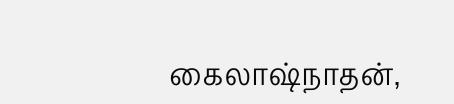கைலாஷ்நாதன்,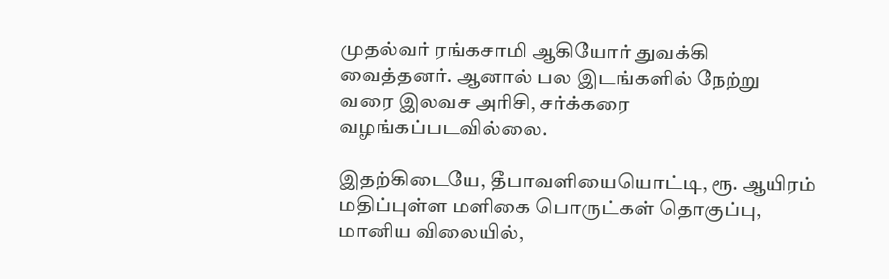முதல்வர் ரங்கசாமி ஆகியோர் துவக்கி வைத்தனர். ஆனால் பல இடங்களில் நேற்று வரை இலவச அரிசி, சர்க்கரை வழங்கப்படவில்லை.

இதற்கிடையே, தீபாவளியையொட்டி, ரூ. ஆயிரம் மதிப்புள்ள மளிகை பொருட்கள் தொகுப்பு, மானிய விலையில்,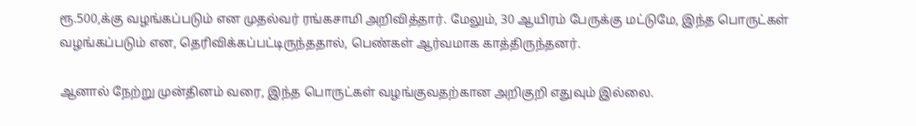ரூ.500,க்கு வழங்கப்படும் என முதல்வர் ரங்கசாமி அறிவித்தார். மேலும், 30 ஆயிரம் பேருக்கு மட்டுமே, இந்த பொருட்கள் வழங்கப்படும் என, தெரிவிக்கப்பட்டிருந்ததால், பெண்கள் ஆர்வமாக காத்திருந்தனர்.

ஆனால் நேற்று முன்தினம் வரை, இந்த பொருட்கள் வழங்குவதற்கான அறிகுறி எதுவும் இல்லை.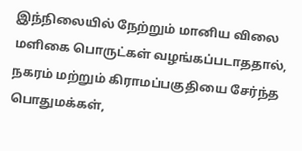இந்நிலையில் நேற்றும் மானிய விலை மளிகை பொருட்கள் வழங்கப்படாததால், நகரம் மற்றும் கிராமப்பகுதியை சேர்ந்த பொதுமக்கள்,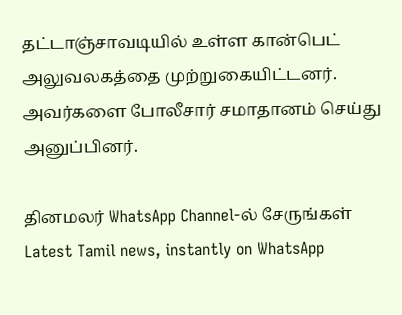தட்டாஞ்சாவடியில் உள்ள கான்பெட் அலுவலகத்தை முற்றுகையிட்டனர். அவர்களை போலீசார் சமாதானம் செய்து அனுப்பினர்.

தினமலர் WhatsApp Channel-ல் சேருங்கள்
Latest Tamil news, instantly on WhatsApp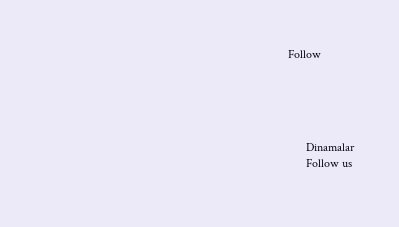Follow





      Dinamalar
      Follow us